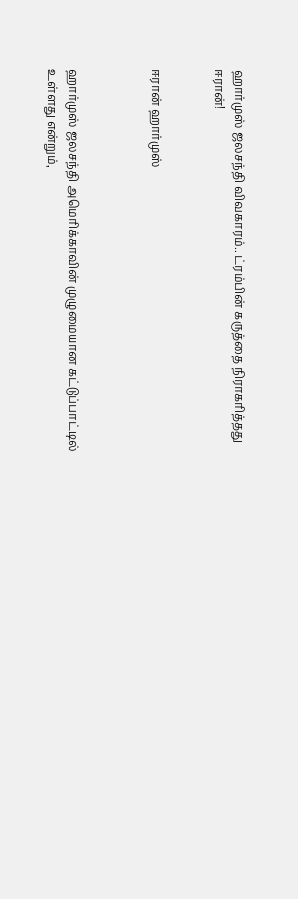ஹார்முஸ் ஜலசந்தி விவகாரம்.. ட்ரம்பின் கருத்தை நிராகரித்தது ஈரான்!


ஈரான் ஹார்முஸ்



ஹார்முஸ் ஜலசந்தி அமெரிக்காவின் முழுமையான கட்டுப்பாட்டில் உள்ளது என்றும்,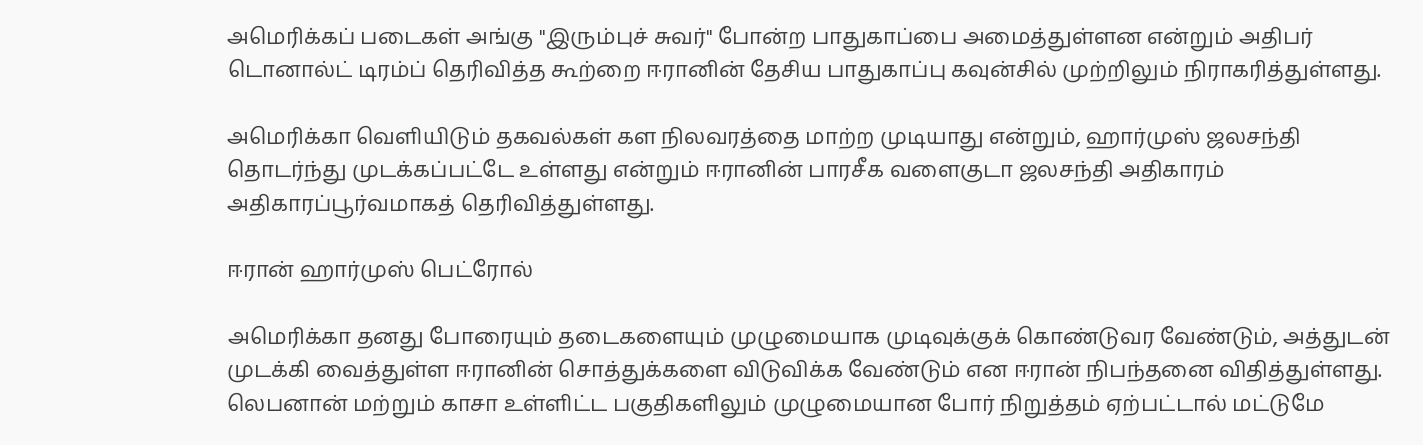அமெரிக்கப் படைகள் அங்கு "இரும்புச் சுவர்" போன்ற பாதுகாப்பை அமைத்துள்ளன என்றும் அதிபர் டொனால்ட் டிரம்ப் தெரிவித்த கூற்றை ஈரானின் தேசிய பாதுகாப்பு கவுன்சில் முற்றிலும் நிராகரித்துள்ளது.

அமெரிக்கா வெளியிடும் தகவல்கள் கள நிலவரத்தை மாற்ற முடியாது என்றும், ஹார்முஸ் ஜலசந்தி தொடர்ந்து முடக்கப்பட்டே உள்ளது என்றும் ஈரானின் பாரசீக வளைகுடா ஜலசந்தி அதிகாரம் அதிகாரப்பூர்வமாகத் தெரிவித்துள்ளது.

ஈரான் ஹார்முஸ் பெட்ரோல்

அமெரிக்கா தனது போரையும் தடைகளையும் முழுமையாக முடிவுக்குக் கொண்டுவர வேண்டும், அத்துடன் முடக்கி வைத்துள்ள ஈரானின் சொத்துக்களை விடுவிக்க வேண்டும் என ஈரான் நிபந்தனை விதித்துள்ளது. லெபனான் மற்றும் காசா உள்ளிட்ட பகுதிகளிலும் முழுமையான போர் நிறுத்தம் ஏற்பட்டால் மட்டுமே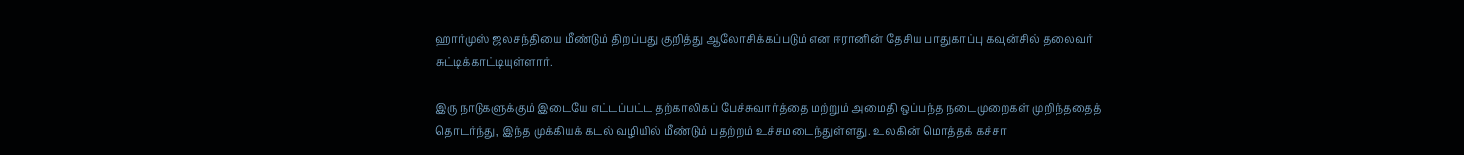ஹார்முஸ் ஜலசந்தியை மீண்டும் திறப்பது குறித்து ஆலோசிக்கப்படும் என ஈரானின் தேசிய பாதுகாப்பு கவுன்சில் தலைவர் சுட்டிக்காட்டியுள்ளார்.

இரு நாடுகளுக்கும் இடையே எட்டப்பட்ட தற்காலிகப் பேச்சுவார்த்தை மற்றும் அமைதி ஒப்பந்த நடைமுறைகள் முறிந்ததைத் தொடர்ந்து, இந்த முக்கியக் கடல் வழியில் மீண்டும் பதற்றம் உச்சமடைந்துள்ளது. உலகின் மொத்தக் கச்சா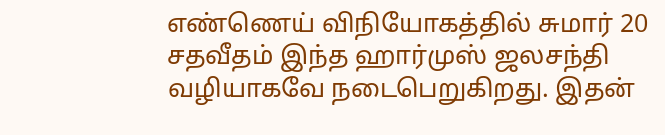எண்ணெய் விநியோகத்தில் சுமார் 20 சதவீதம் இந்த ஹார்முஸ் ஜலசந்தி வழியாகவே நடைபெறுகிறது. இதன்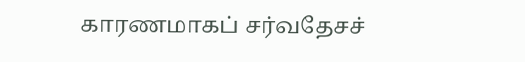காரணமாகப் சர்வதேசச்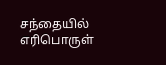சந்தையில் எரிபொருள்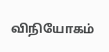விநியோகம்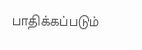பாதிக்கப்படும்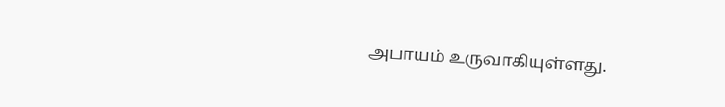அபாயம் உருவாகியுள்ளது.